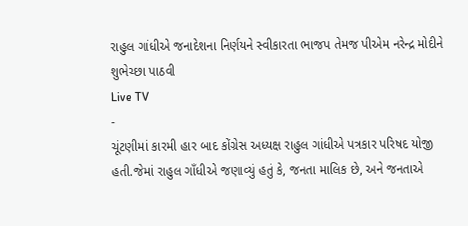રાહુલ ગાંધીએ જનાદેશના નિર્ણયને સ્વીકારતા ભાજપ તેમજ પીએમ નરેન્દ્ર મોદીને શુભેચ્છા પાઠવી
Live TV
-
ચૂંટણીમાં કારમી હાર બાદ કોંગ્રેસ અધ્યક્ષ રાહુલ ગાંધીએ પત્રકાર પરિષદ યોજી હતી.જેમાં રાહુલ ગાઁધીએ જણાવ્યું હતું કે, જનતા માલિક છે, અને જનતાએ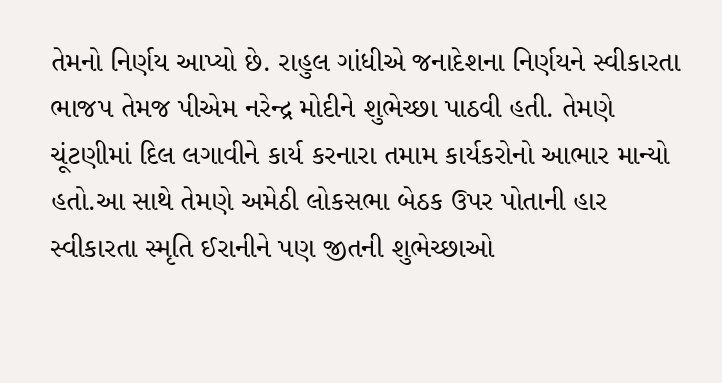તેમનો નિર્ણય આપ્યો છે. રાહુલ ગાંધીએ જનાદેશના નિર્ણયને સ્વીકારતા ભાજપ તેમજ પીએમ નરેન્દ્ર મોદીને શુભેચ્છા પાઠવી હતી. તેમણે ચૂંટણીમાં દિલ લગાવીને કાર્ય કરનારા તમામ કાર્યકરોનો આભાર માન્યો હતો.આ સાથે તેમણે અમેઠી લોકસભા બેઠક ઉપર પોતાની હાર સ્વીકારતા સ્મૃતિ ઈરાનીને પણ જીતની શુભેચ્છાઓ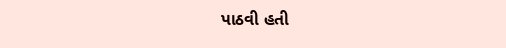પાઠવી હતી